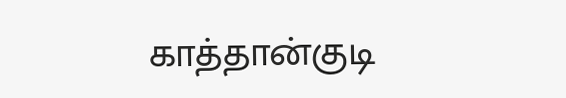காத்தான்குடி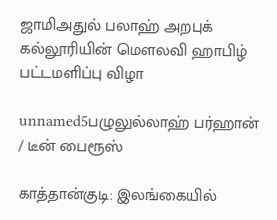ஜாமிஅதுல் பலாஹ் அறபுக் கல்லூரியின் மௌலவி ஹாபிழ் பட்டமளிப்பு விழா

unnamed5பழுலுல்லாஹ் பர்ஹான் / டீன் பைரூஸ்

காத்தான்குடி: இலங்கையில்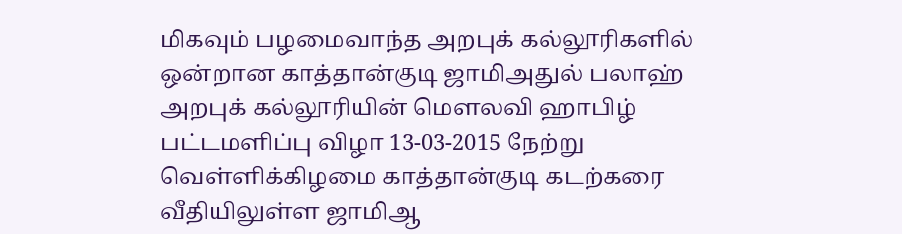மிகவும் பழமைவாந்த அறபுக் கல்லூரிகளில் ஒன்றான காத்தான்குடி ஜாமிஅதுல் பலாஹ் அறபுக் கல்லூரியின் மௌலவி ஹாபிழ் பட்டமளிப்பு விழா 13-03-2015 நேற்று வெள்ளிக்கிழமை காத்தான்குடி கடற்கரை வீதியிலுள்ள ஜாமிஆ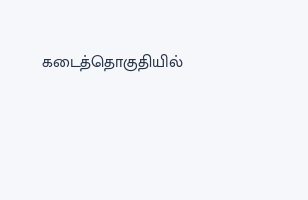கடைத்தொகுதியில்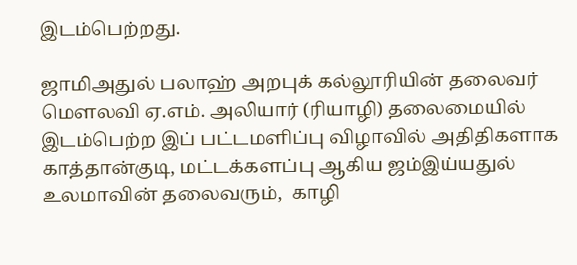இடம்பெற்றது.

ஜாமிஅதுல் பலாஹ் அறபுக் கல்லூரியின் தலைவர் மௌலவி ஏ.எம். அலியார் (ரியாழி) தலைமையில் இடம்பெற்ற இப் பட்டமளிப்பு விழாவில் அதிதிகளாக காத்தான்குடி, மட்டக்களப்பு ஆகிய ஜம்இய்யதுல் உலமாவின் தலைவரும்,  காழி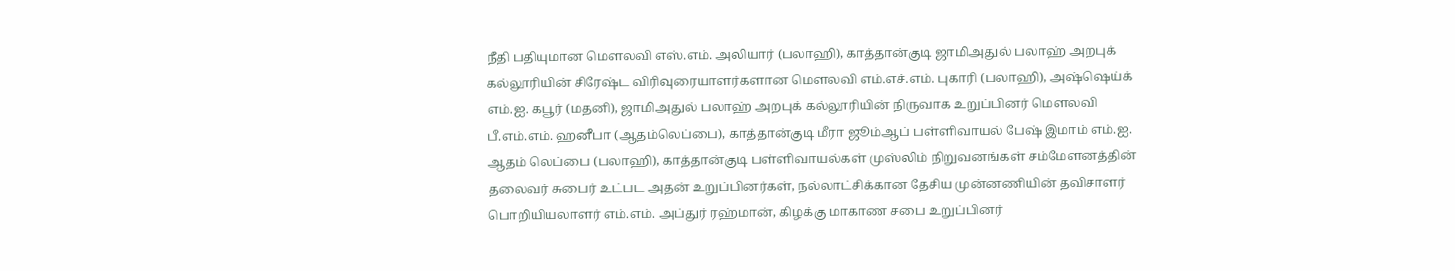நீதி பதியுமான மௌலவி எஸ்.எம். அலியார் (பலாஹி), காத்தான்குடி ஜாமிஅதுல் பலாஹ் அறபுக் கல்லூரியின் சிரேஷ்ட விரிவுரையாளர்களான மௌலவி எம்.எச்.எம். புகாரி (பலாஹி), அஷ்ஷெய்க் எம்.ஐ. கபூர் (மதனி), ஜாமிஅதுல் பலாஹ் அறபுக் கல்லூரியின் நிருவாக உறுப்பினர் மௌலவி பீ.எம்.எம். ஹனீபா (ஆதம்லெப்பை), காத்தான்குடி மீரா ஜூம்ஆப் பள்ளிவாயல் பேஷ் இமாம் எம்.ஐ. ஆதம் லெப்பை (பலாஹி), காத்தான்குடி பள்ளிவாயல்கள் முஸ்லிம் நிறுவனங்கள் சம்மேளனத்தின் தலைவர் சுபைர் உட்பட அதன் உறுப்பினர்கள், நல்லாட்சிக்கான தேசிய முன்னணியின் தவிசாளர் பொறியியலாளர் எம்.எம். அப்துர் ரஹ்மான், கிழக்கு மாகாண சபை உறுப்பினர்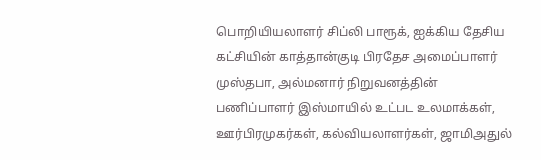பொறியியலாளர் சிப்லி பாரூக், ஐக்கிய தேசிய கட்சியின் காத்தான்குடி பிரதேச அமைப்பாளர் முஸ்தபா, அல்மனார் நிறுவனத்தின் பணிப்பாளர் இஸ்மாயில் உட்பட உலமாக்கள், ஊர்பிரமுகர்கள், கல்வியலாளர்கள், ஜாமிஅதுல்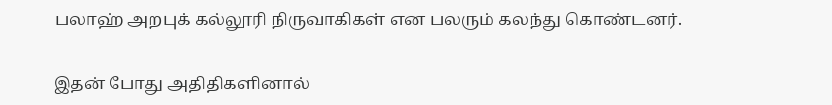பலாஹ் அறபுக் கல்லூரி நிருவாகிகள் என பலரும் கலந்து கொண்டனர்.

இதன் போது அதிதிகளினால்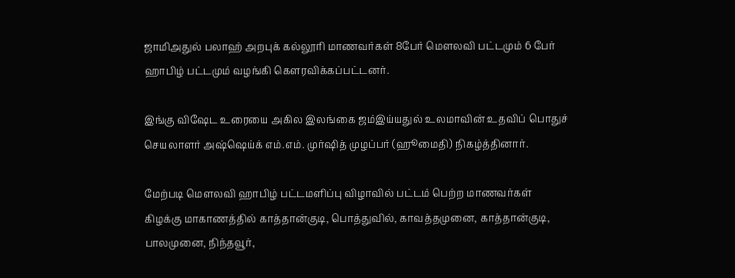ஜாமிஅதுல் பலாஹ் அறபுக் கல்லூரி மாணவர்கள் 8பேர் மௌலவி பட்டமும் 6 பேர் ஹாபிழ் பட்டமும் வழங்கி கௌரவிக்கப்பட்டனர்.

இங்கு விஷேட உரையை அகில இலங்கை ஜம்இய்யதுல் உலமாவின் உதவிப் பொதுச் செயலாளர் அஷ்ஷெய்க் எம்.எம். முர்ஷித் முழப்பர் (ஹூமைதி) நிகழ்த்தினார்.

மேற்படி மௌலவி ஹாபிழ் பட்டமளிப்பு விழாவில் பட்டம் பெற்ற மாணவர்கள் கிழக்கு மாகாணத்தில் காத்தான்குடி, பொத்துவில், காவத்தமுனை, காத்தான்குடி, பாலமுனை, நிந்தவூர்,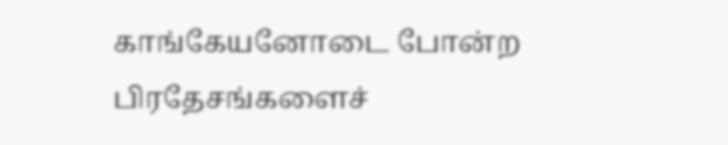காங்கேயனோடை போன்ற பிரதேசங்களைச்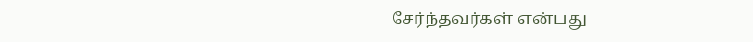சேர்ந்தவர்கள் என்பது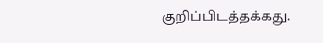குறிப்பிடத்தக்கது.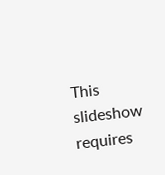This slideshow requires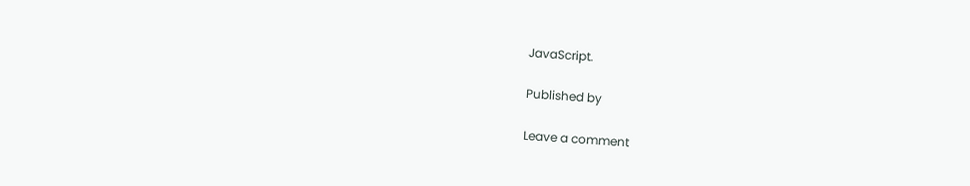JavaScript.

Published by

Leave a comment